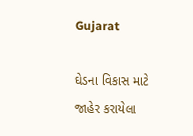Gujarat

ઘેડના વિકાસ માટે જાહેર કરાયેલા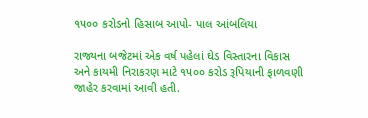૧૫૦૦ કરોડનો હિસાબ આપો- પાલ આંબલિયા

રાજ્યના બજેટમાં એક વર્ષ પહેલાં ઘેડ વિસ્તારના વિકાસ અને કાયમી નિરાકરણ માટે ૧૫૦૦ કરોડ રૂપિયાની ફાળવણી જાહેર કરવામાં આવી હતી.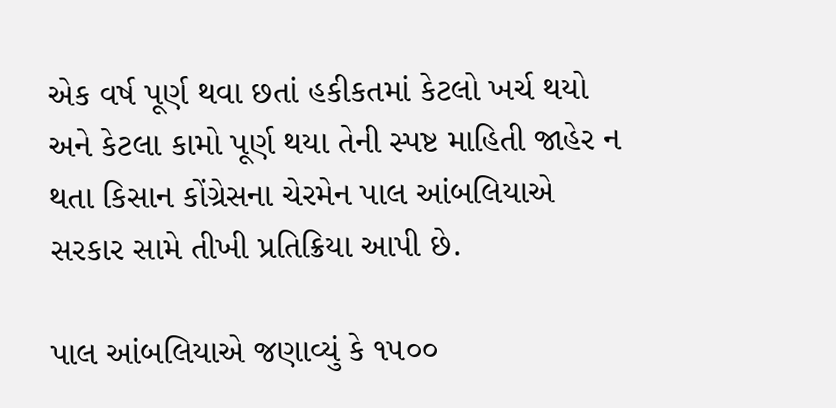એક વર્ષ પૂર્ણ થવા છતાં હકીકતમાં કેટલો ખર્ચ થયો અને કેટલા કામો પૂર્ણ થયા તેની સ્પષ્ટ માહિતી જાહેર ન થતા કિસાન કોંગ્રેસના ચેરમેન પાલ આંબલિયાએ સરકાર સામે તીખી પ્રતિક્રિયા આપી છે.

પાલ આંબલિયાએ જણાવ્યું કે ૧૫૦૦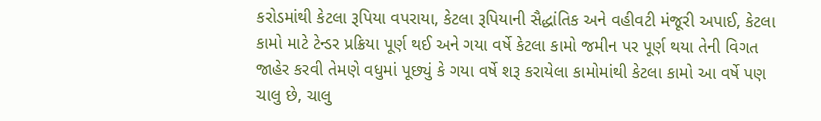કરોડમાંથી કેટલા રૂપિયા વપરાયા, કેટલા રૂપિયાની સૈદ્ધાંતિક અને વહીવટી મંજૂરી અપાઈ, કેટલા કામો માટે ટેન્ડર પ્રક્રિયા પૂર્ણ થઈ અને ગયા વર્ષે કેટલા કામો જમીન પર પૂર્ણ થયા તેની વિગત જાહેર કરવી તેમણે વધુમાં પૂછ્યું કે ગયા વર્ષે શરૂ કરાયેલા કામોમાંથી કેટલા કામો આ વર્ષે પણ ચાલુ છે, ચાલુ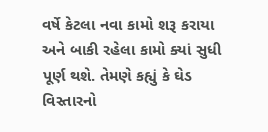વર્ષે કેટલા નવા કામો શરૂ કરાયા અને બાકી રહેલા કામો ક્યાં સુધી પૂર્ણ થશે. તેમણે કહ્યું કે ઘેડ વિસ્તારનો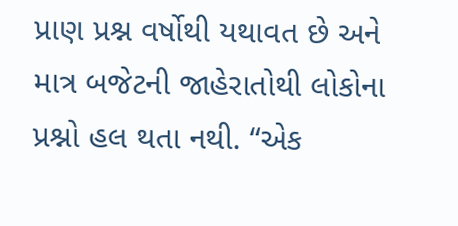પ્રાણ પ્રશ્ન વર્ષોથી યથાવત છે અને માત્ર બજેટની જાહેરાતોથી લોકોના પ્રશ્નો હલ થતા નથી. “એક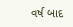વર્ષ બાદ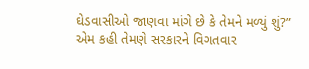ઘેડવાસીઓ જાણવા માંગે છે કે તેમને મળ્યું શું?” એમ કહી તેમણે સરકારને વિગતવાર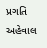પ્રગતિ અહેવાલ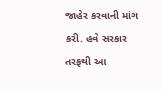જાહેર કરવાની માંગ કરી. હવે સરકાર તરફથી આ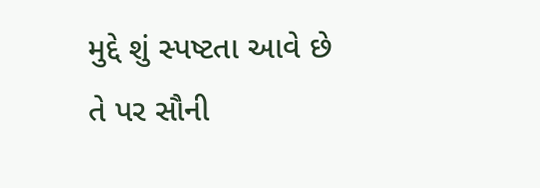મુદ્દે શું સ્પષ્ટતા આવે છે તે પર સૌની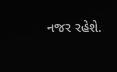નજર રહેશે.